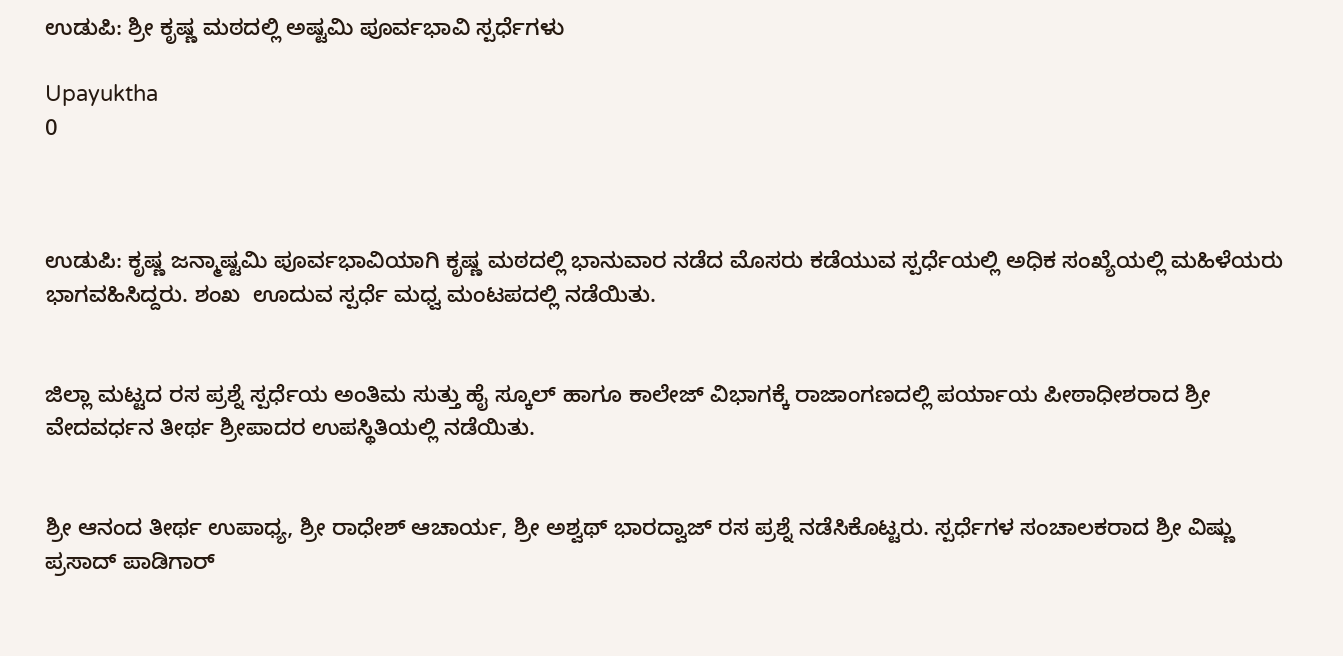ಉಡುಪಿ: ಶ್ರೀ ಕೃಷ್ಣ ಮಠದಲ್ಲಿ ಅಷ್ಟಮಿ ಪೂರ್ವಭಾವಿ ಸ್ಪರ್ಧೆಗಳು

Upayuktha
0



ಉಡುಪಿ: ಕೃಷ್ಣ ಜನ್ಮಾಷ್ಟಮಿ ಪೂರ್ವಭಾವಿಯಾಗಿ ಕೃಷ್ಣ ಮಠದಲ್ಲಿ ಭಾನುವಾರ ನಡೆದ ಮೊಸರು ಕಡೆಯುವ ಸ್ಪರ್ಧೆಯಲ್ಲಿ ಅಧಿಕ ಸಂಖ್ಯೆಯಲ್ಲಿ ಮಹಿಳೆಯರು ಭಾಗವಹಿಸಿದ್ದರು. ಶಂಖ  ಊದುವ ಸ್ಪರ್ಧೆ ಮಧ್ವ ಮಂಟಪದಲ್ಲಿ ನಡೆಯಿತು.


ಜಿಲ್ಲಾ ಮಟ್ಟದ ರಸ ಪ್ರಶ್ನೆ ಸ್ಪರ್ಧೆಯ ಅಂತಿಮ ಸುತ್ತು ಹೈ ಸ್ಕೂಲ್ ಹಾಗೂ ಕಾಲೇಜ್ ವಿಭಾಗಕ್ಕೆ ರಾಜಾಂಗಣದಲ್ಲಿ ಪರ್ಯಾಯ ಪೀಠಾಧೀಶರಾದ ಶ್ರೀ ವೇದವರ್ಧನ ತೀರ್ಥ ಶ್ರೀಪಾದರ ಉಪಸ್ಥಿತಿಯಲ್ಲಿ ನಡೆಯಿತು.


ಶ್ರೀ ಆನಂದ ತೀರ್ಥ ಉಪಾಧ್ಯ, ಶ್ರೀ ರಾಧೇಶ್ ಆಚಾರ್ಯ, ಶ್ರೀ ಅಶ್ವಥ್ ಭಾರದ್ವಾಜ್ ರಸ ಪ್ರಶ್ನೆ ನಡೆಸಿಕೊಟ್ಟರು. ಸ್ಪರ್ಧೆಗಳ ಸಂಚಾಲಕರಾದ ಶ್ರೀ ವಿಷ್ಣು ಪ್ರಸಾದ್ ಪಾಡಿಗಾರ್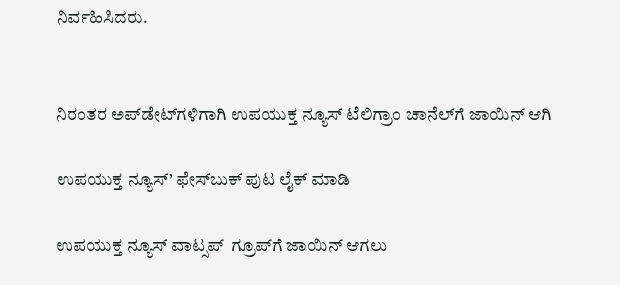ನಿರ್ವಹಿಸಿದರು.


ನಿರಂತರ ಅಪ್‌ಡೇಟ್‌ಗಳಿಗಾಗಿ ಉಪಯುಕ್ತ ನ್ಯೂಸ್‌ ಟೆಲಿಗ್ರಾಂ ಚಾನೆಲ್‌ಗೆ ಜಾಯಿನ್‌ ಆಗಿ

ಉಪಯುಕ್ತ ನ್ಯೂಸ್‌’ ಫೇಸ್‌ಬುಕ್ ಪುಟ ಲೈಕ್ ಮಾಡಿ

ಉಪಯುಕ್ತ ನ್ಯೂಸ್‌ ವಾಟ್ಸಪ್‌  ಗ್ರೂಪ್‌ಗೆ ಜಾಯಿನ್ ಆಗಲು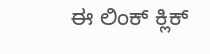ಈ ಲಿಂಕ್ ಕ್ಲಿಕ್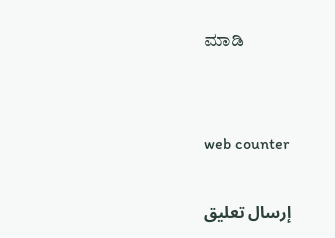ಮಾಡಿ


web counter

إرسال تعليق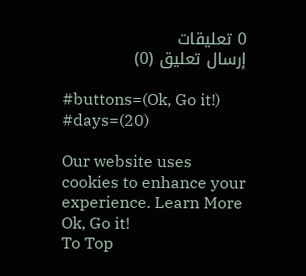0 تعليقات
إرسال تعليق (0)

#buttons=(Ok, Go it!) #days=(20)

Our website uses cookies to enhance your experience. Learn More
Ok, Go it!
To Top